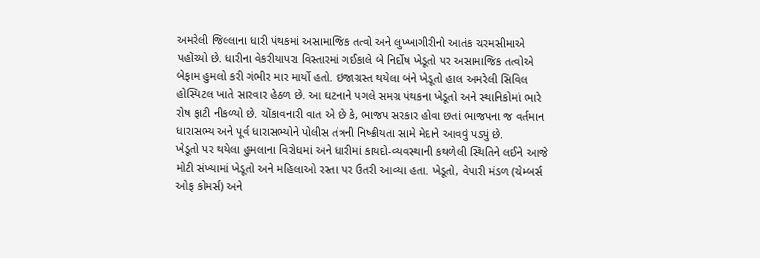અમરેલી જિલ્લાના ધારી પંથકમાં અસામાજિક તત્વો અને લુખ્ખાગીરીનો આતંક ચરમસીમાએ પહોંચ્યો છે. ધારીના વેકરીયાપરા વિસ્તારમાં ગઈકાલે બે નિર્દોષ ખેડૂતો પર અસામાજિક તત્વોએ બેફામ હુમલો કરી ગંભીર માર માર્યો હતો. ઇજાગ્રસ્ત થયેલા બંને ખેડૂતો હાલ અમરેલી સિવિલ હોસ્પિટલ ખાતે સારવાર હેઠળ છે. આ ઘટનાને પગલે સમગ્ર પંથકના ખેડૂતો અને સ્થાનિકોમાં ભારે રોષ ફાટી નીકળ્યો છે. ચોંકાવનારી વાત એ છે કે, ભાજપ સરકાર હોવા છતાં ભાજપના જ વર્તમાન ધારાસભ્ય અને પૂર્વ ધારાસભ્યોને પોલીસ તંત્રની નિષ્ક્રીયતા સામે મેદાને આવવું પડ્યું છે.
ખેડૂતો પર થયેલા હુમલાના વિરોધમાં અને ધારીમાં કાયદો-વ્યવસ્થાની કથળેલી સ્થિતિને લઈને આજે મોટી સંખ્યામાં ખેડૂતો અને મહિલાઓ રસ્તા પર ઉતરી આવ્યા હતા. ખેડૂતો, વેપારી મંડળ (ચેમ્બર્સ ઓફ કોમર્સ) અને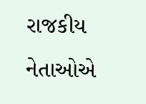રાજકીય નેતાઓએ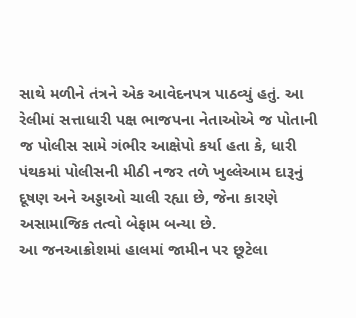સાથે મળીને તંત્રને એક આવેદનપત્ર પાઠવ્યું હતું. આ રેલીમાં સત્તાધારી પક્ષ ભાજપના નેતાઓએ જ પોતાની જ પોલીસ સામે ગંભીર આક્ષેપો કર્યા હતા કે, ધારી પંથકમાં પોલીસની મીઠી નજર તળે ખુલ્લેઆમ દારૂનું દૂષણ અને અડ્ડાઓ ચાલી રહ્યા છે, જેના કારણે અસામાજિક તત્વો બેફામ બન્યા છે.
આ જનઆક્રોશમાં હાલમાં જામીન પર છૂટેલા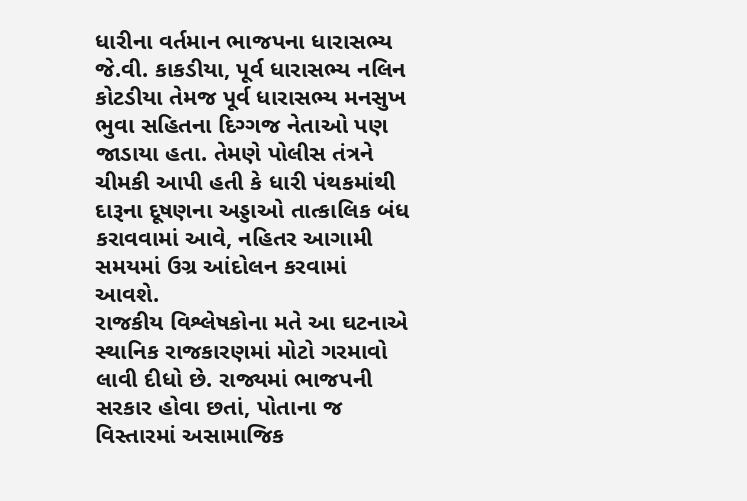ધારીના વર્તમાન ભાજપના ધારાસભ્ય જે.વી. કાકડીયા, પૂર્વ ધારાસભ્ય નલિન કોટડીયા તેમજ પૂર્વ ધારાસભ્ય મનસુખ ભુવા સહિતના દિગ્ગજ નેતાઓ પણ જાડાયા હતા. તેમણે પોલીસ તંત્રને ચીમકી આપી હતી કે ધારી પંથકમાંથી દારૂના દૂષણના અડ્ડાઓ તાત્કાલિક બંધ કરાવવામાં આવે, નહિતર આગામી સમયમાં ઉગ્ર આંદોલન કરવામાં આવશે.
રાજકીય વિશ્લેષકોના મતે આ ઘટનાએ સ્થાનિક રાજકારણમાં મોટો ગરમાવો લાવી દીધો છે. રાજ્યમાં ભાજપની સરકાર હોવા છતાં, પોતાના જ વિસ્તારમાં અસામાજિક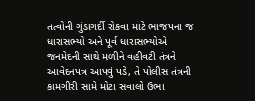તત્વોની ગુંડાગર્દી રોકવા માટે ભાજપના જ ધારાસભ્યો અને પૂર્વ ધારાસભ્યોએ જનમેદની સાથે મળીને વહીવટી તંત્રને આવેદનપત્ર આપવું પડે, તે પોલીસ તંત્રની કામગીરી સામે મોટા સવાલો ઉભા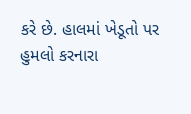કરે છે. હાલમાં ખેડૂતો પર હુમલો કરનારા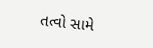તત્વો સામે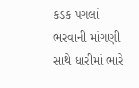કડક પગલાં ભરવાની માંગણી સાથે ધારીમાં ભારે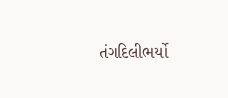તંગદિલીભર્યો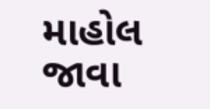માહોલ જાવા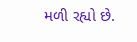મળી રહ્યો છે.